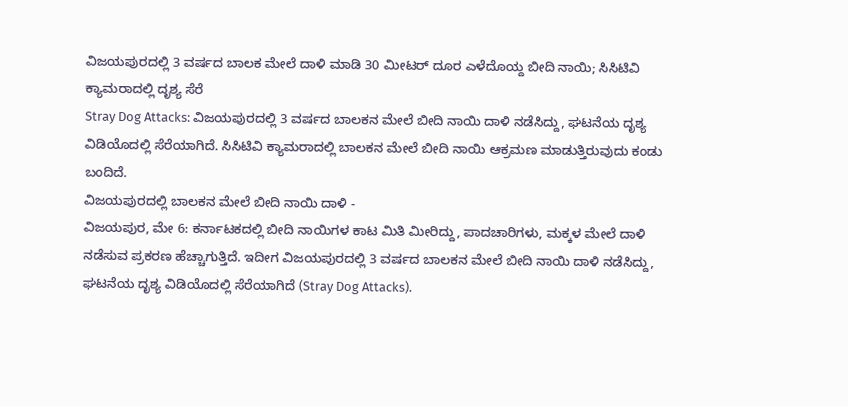ವಿಜಯಪುರದಲ್ಲಿ 3 ವರ್ಷದ ಬಾಲಕ ಮೇಲೆ ದಾಳಿ ಮಾಡಿ 30 ಮೀಟರ್ ದೂರ ಎಳೆದೊಯ್ದ ಬೀದಿ ನಾಯಿ; ಸಿಸಿಟಿವಿ ಕ್ಯಾಮರಾದಲ್ಲಿ ದೃಶ್ಯ ಸೆರೆ
Stray Dog Attacks: ವಿಜಯಪುರದಲ್ಲಿ 3 ವರ್ಷದ ಬಾಲಕನ ಮೇಲೆ ಬೀದಿ ನಾಯಿ ದಾಳಿ ನಡೆಸಿದ್ದು, ಘಟನೆಯ ದೃಶ್ಯ ವಿಡಿಯೊದಲ್ಲಿ ಸೆರೆಯಾಗಿದೆ. ಸಿಸಿಟಿವಿ ಕ್ಯಾಮರಾದಲ್ಲಿ ಬಾಲಕನ ಮೇಲೆ ಬೀದಿ ನಾಯಿ ಆಕ್ರಮಣ ಮಾಡುತ್ತಿರುವುದು ಕಂಡು ಬಂದಿದೆ.
ವಿಜಯಪುರದಲ್ಲಿ ಬಾಲಕನ ಮೇಲೆ ಬೀದಿ ನಾಯಿ ದಾಳಿ -
ವಿಜಯಪುರ, ಮೇ 6: ಕರ್ನಾಟಕದಲ್ಲಿ ಬೀದಿ ನಾಯಿಗಳ ಕಾಟ ಮಿತಿ ಮೀರಿದ್ದು, ಪಾದಚಾರಿಗಳು, ಮಕ್ಕಳ ಮೇಲೆ ದಾಳಿ ನಡೆಸುವ ಪ್ರಕರಣ ಹೆಚ್ಚಾಗುತ್ತಿದೆ. ಇದೀಗ ವಿಜಯಪುರದಲ್ಲಿ 3 ವರ್ಷದ ಬಾಲಕನ ಮೇಲೆ ಬೀದಿ ನಾಯಿ ದಾಳಿ ನಡೆಸಿದ್ದು, ಘಟನೆಯ ದೃಶ್ಯ ವಿಡಿಯೊದಲ್ಲಿ ಸೆರೆಯಾಗಿದೆ (Stray Dog Attacks).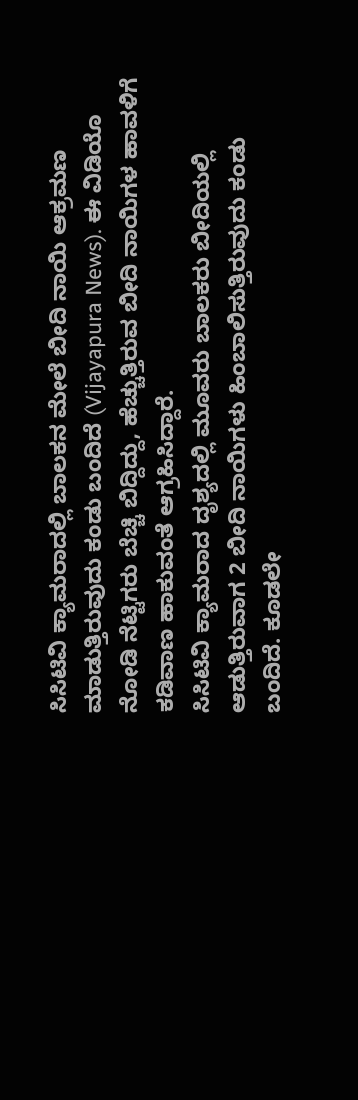ಸಿಸಿಟಿವಿ ಕ್ಯಾಮರಾದಲ್ಲಿ ಬಾಲಕನ ಮೇಲೆ ಬೀದಿ ನಾಯಿ ಆಕ್ರಮಣ ಮಾಡುತ್ತಿರುವುದು ಕಂಡು ಬಂದಿದೆ (Vijayapura News). ಈ ವಿಡಿಯೊ ನೋಡಿ ನೆಟ್ಟಿಗರು ಬೆಚ್ಚಿ ಬಿದ್ದಿದ್ದು, ಹೆಚ್ಚುತ್ತಿರುವ ಬೀದಿ ನಾಯಿಗಳ ಹಾವಳಿಗೆ ಕಡಿವಾಣ ಹಾಕುವಂತೆ ಆಗ್ರಹಿಸಿದ್ದಾರೆ.
ಸಿಸಿಟಿವಿ ಕ್ಯಾಮರಾದ ದೃಶ್ಯದಲ್ಲಿ ಮೂವರು ಬಾಲಕರು ಬೀದಿಯಲ್ಲಿ ಆಡುತ್ತಿರುವಾಗ 2 ಬೀದಿ ನಾಯಿಗಳು ಹಿಂಬಾಲಿಸುತ್ತಿರುವುದು ಕಂಡು ಬಂದಿದೆ. ಕೂಡಲೇ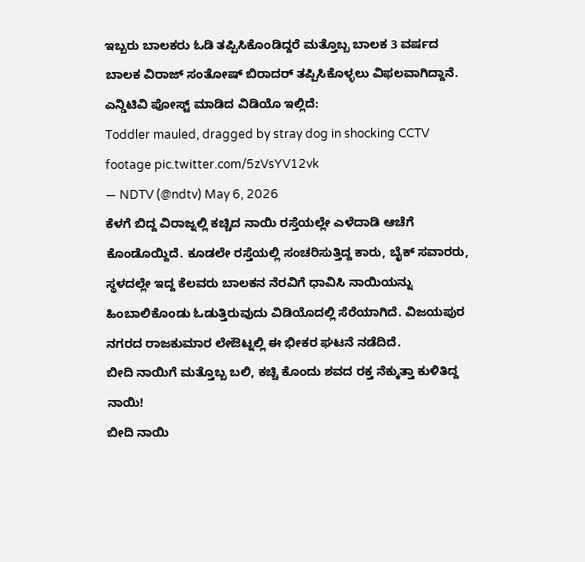ಇಬ್ಬರು ಬಾಲಕರು ಓಡಿ ತಪ್ಪಿಸಿಕೊಂಡಿದ್ದರೆ ಮತ್ತೊಬ್ಬ ಬಾಲಕ 3 ವರ್ಷದ ಬಾಲಕ ವಿರಾಜ್ ಸಂತೋಷ್ ಬಿರಾದರ್ ತಪ್ಪಿಸಿಕೊಳ್ಳಲು ವಿಫಲವಾಗಿದ್ದಾನೆ.
ಎನ್ಡಿಟಿವಿ ಪೋಸ್ಟ್ ಮಾಡಿದ ವಿಡಿಯೊ ಇಲ್ಲಿದೆ:
Toddler mauled, dragged by stray dog in shocking CCTV footage pic.twitter.com/5zVsYV12vk
— NDTV (@ndtv) May 6, 2026
ಕೆಳಗೆ ಬಿದ್ದ ವಿರಾಜ್ನಲ್ಲಿ ಕಚ್ಚಿದ ನಾಯಿ ರಸ್ತೆಯಲ್ಲೇ ಎಳೆದಾಡಿ ಆಚೆಗೆ ಕೊಂಡೊಯ್ದಿದೆ. ಕೂಡಲೇ ರಸ್ತೆಯಲ್ಲಿ ಸಂಚರಿಸುತ್ತಿದ್ದ ಕಾರು, ಬೈಕ್ ಸವಾರರು, ಸ್ಥಳದಲ್ಲೇ ಇದ್ದ ಕೆಲವರು ಬಾಲಕನ ನೆರವಿಗೆ ಧಾವಿಸಿ ನಾಯಿಯನ್ನು ಹಿಂಬಾಲಿಕೊಂಡು ಓಡುತ್ತಿರುವುದು ವಿಡಿಯೊದಲ್ಲಿ ಸೆರೆಯಾಗಿದೆ. ವಿಜಯಪುರ ನಗರದ ರಾಜಕುಮಾರ ಲೇಔಟ್ನಲ್ಲಿ ಈ ಭೀಕರ ಘಟನೆ ನಡೆದಿದೆ.
ಬೀದಿ ನಾಯಿಗೆ ಮತ್ತೊಬ್ಬ ಬಲಿ, ಕಚ್ಚಿ ಕೊಂದು ಶವದ ರಕ್ತ ನೆಕ್ಕುತ್ತಾ ಕುಳಿತಿದ್ದ ನಾಯಿ!
ಬೀದಿ ನಾಯಿ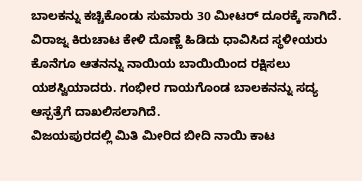ಬಾಲಕನ್ನು ಕಚ್ಚಿಕೊಂಡು ಸುಮಾರು 30 ಮೀಟರ್ ದೂರಕ್ಕೆ ಸಾಗಿದೆ. ವಿರಾಜ್ನ ಕಿರುಚಾಟ ಕೇಳಿ ದೊಣ್ಣೆ ಹಿಡಿದು ಧಾವಿಸಿದ ಸ್ಥಳೀಯರು ಕೊನೆಗೂ ಆತನನ್ನು ನಾಯಿಯ ಬಾಯಿಯಿಂದ ರಕ್ಷಿಸಲು ಯಶಸ್ವಿಯಾದರು. ಗಂಭೀರ ಗಾಯಗೊಂಡ ಬಾಲಕನನ್ನು ಸದ್ಯ ಆಸ್ಪತ್ರೆಗೆ ದಾಖಲಿಸಲಾಗಿದೆ.
ವಿಜಯಪುರದಲ್ಲಿ ಮಿತಿ ಮೀರಿದ ಬೀದಿ ನಾಯಿ ಕಾಟ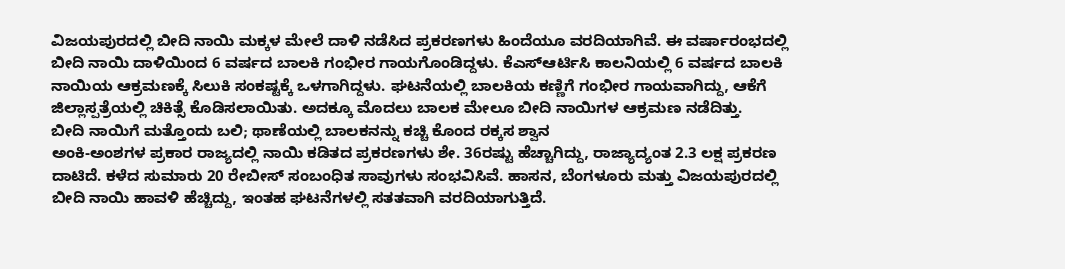ವಿಜಯಪುರದಲ್ಲಿ ಬೀದಿ ನಾಯಿ ಮಕ್ಕಳ ಮೇಲೆ ದಾಳಿ ನಡೆಸಿದ ಪ್ರಕರಣಗಳು ಹಿಂದೆಯೂ ವರದಿಯಾಗಿವೆ. ಈ ವರ್ಷಾರಂಭದಲ್ಲಿ ಬೀದಿ ನಾಯಿ ದಾಳಿಯಿಂದ 6 ವರ್ಷದ ಬಾಲಕಿ ಗಂಭೀರ ಗಾಯಗೊಂಡಿದ್ದಳು. ಕೆಎಸ್ಆರ್ಟಿಸಿ ಕಾಲನಿಯಲ್ಲಿ 6 ವರ್ಷದ ಬಾಲಕಿ ನಾಯಿಯ ಆಕ್ರಮಣಕ್ಕೆ ಸಿಲುಕಿ ಸಂಕಷ್ಟಕ್ಕೆ ಒಳಗಾಗಿದ್ದಳು. ಘಟನೆಯಲ್ಲಿ ಬಾಲಕಿಯ ಕಣ್ಣಿಗೆ ಗಂಭೀರ ಗಾಯವಾಗಿದ್ದು, ಆಕೆಗೆ ಜಿಲ್ಲಾಸ್ಪತ್ರೆಯಲ್ಲಿ ಚಿಕಿತ್ಸೆ ಕೊಡಿಸಲಾಯಿತು. ಅದಕ್ಕೂ ಮೊದಲು ಬಾಲಕ ಮೇಲೂ ಬೀದಿ ನಾಯಿಗಳ ಆಕ್ರಮಣ ನಡೆದಿತ್ತು.
ಬೀದಿ ನಾಯಿಗೆ ಮತ್ತೊಂದು ಬಲಿ; ಥಾಣೆಯಲ್ಲಿ ಬಾಲಕನನ್ನು ಕಚ್ಚಿ ಕೊಂದ ರಕ್ಕಸ ಶ್ವಾನ
ಅಂಕಿ-ಅಂಶಗಳ ಪ್ರಕಾರ ರಾಜ್ಯದಲ್ಲಿ ನಾಯಿ ಕಡಿತದ ಪ್ರಕರಣಗಳು ಶೇ. 36ರಷ್ಟು ಹೆಚ್ಚಾಗಿದ್ದು, ರಾಜ್ಯಾದ್ಯಂತ 2.3 ಲಕ್ಷ ಪ್ರಕರಣ ದಾಟಿದೆ. ಕಳೆದ ಸುಮಾರು 20 ರೇಬೀಸ್ ಸಂಬಂಧಿತ ಸಾವುಗಳು ಸಂಭವಿಸಿವೆ. ಹಾಸನ, ಬೆಂಗಳೂರು ಮತ್ತು ವಿಜಯಪುರದಲ್ಲಿ ಬೀದಿ ನಾಯಿ ಹಾವಳಿ ಹೆಚ್ಚಿದ್ದು, ಇಂತಹ ಘಟನೆಗಳಲ್ಲಿ ಸತತವಾಗಿ ವರದಿಯಾಗುತ್ತಿದೆ.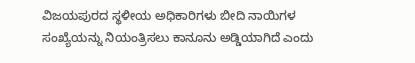ವಿಜಯಪುರದ ಸ್ಥಳೀಯ ಅಧಿಕಾರಿಗಳು ಬೀದಿ ನಾಯಿಗಳ ಸಂಖ್ಯೆಯನ್ನು ನಿಯಂತ್ರಿಸಲು ಕಾನೂನು ಅಡ್ಡಿಯಾಗಿದೆ ಎಂದು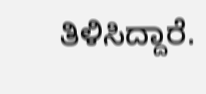ತಿಳಿಸಿದ್ದಾರೆ.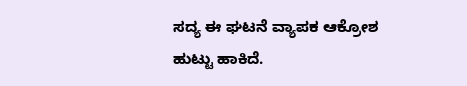ಸದ್ಯ ಈ ಘಟನೆ ವ್ಯಾಪಕ ಆಕ್ರೋಶ ಹುಟ್ಟು ಹಾಕಿದೆ.